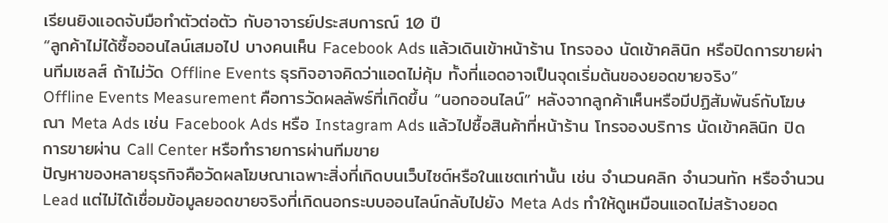เรียนยิงแอดจับมือทำตัวต่อตัว กับอาจารย์ประสบการณ์ 10 ปี
“ลูกค้าไม่ได้ซื้อออนไลน์เสมอไป บางคนเห็น Facebook Ads แล้วเดินเข้าหน้าร้าน โทรจอง นัดเข้าคลินิก หรือปิดการขายผ่านทีมเซลส์ ถ้าไม่วัด Offline Events ธุรกิจอาจคิดว่าแอดไม่คุ้ม ทั้งที่แอดอาจเป็นจุดเริ่มต้นของยอดขายจริง”
Offline Events Measurement คือการวัดผลลัพธ์ที่เกิดขึ้น “นอกออนไลน์” หลังจากลูกค้าเห็นหรือมีปฏิสัมพันธ์กับโฆษณา Meta Ads เช่น Facebook Ads หรือ Instagram Ads แล้วไปซื้อสินค้าที่หน้าร้าน โทรจองบริการ นัดเข้าคลินิก ปิดการขายผ่าน Call Center หรือทำรายการผ่านทีมขาย
ปัญหาของหลายธุรกิจคือวัดผลโฆษณาเฉพาะสิ่งที่เกิดบนเว็บไซต์หรือในแชตเท่านั้น เช่น จำนวนคลิก จำนวนทัก หรือจำนวน Lead แต่ไม่ได้เชื่อมข้อมูลยอดขายจริงที่เกิดนอกระบบออนไลน์กลับไปยัง Meta Ads ทำให้ดูเหมือนแอดไม่สร้างยอด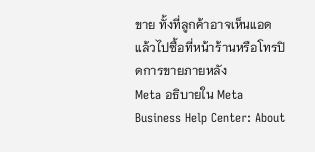ขาย ทั้งที่ลูกค้าอาจเห็นแอดแล้วไปซื้อที่หน้าร้านหรือโทรปิดการขายภายหลัง
Meta อธิบายใน Meta Business Help Center: About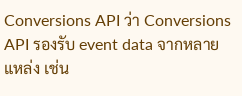Conversions API ว่า Conversions API รองรับ event data จากหลายแหล่ง เช่น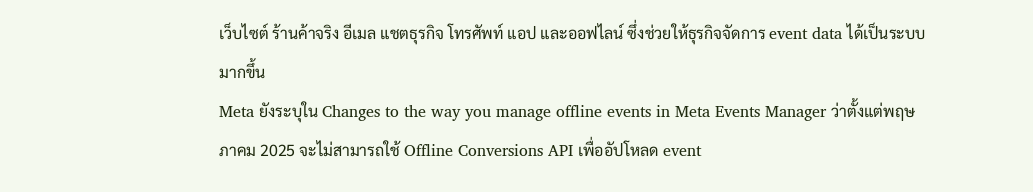เว็บไซต์ ร้านค้าจริง อีเมล แชตธุรกิจ โทรศัพท์ แอป และออฟไลน์ ซึ่งช่วยให้ธุรกิจจัดการ event data ได้เป็นระบบมากขึ้น
Meta ยังระบุใน Changes to the way you manage offline events in Meta Events Manager ว่าตั้งแต่พฤษภาคม 2025 จะไม่สามารถใช้ Offline Conversions API เพื่ออัปโหลด event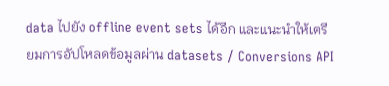data ไปยัง offline event sets ได้อีก และแนะนำให้เตรียมการอัปโหลดข้อมูลผ่าน datasets / Conversions API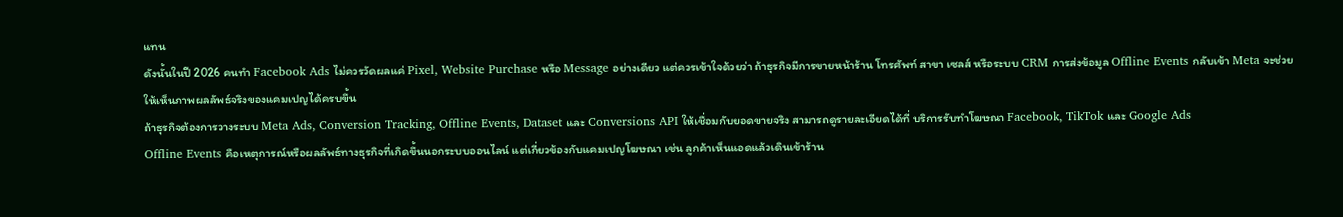แทน
ดังนั้นในปี 2026 คนทำ Facebook Ads ไม่ควรวัดผลแค่ Pixel, Website Purchase หรือ Message อย่างเดียว แต่ควรเข้าใจด้วยว่า ถ้าธุรกิจมีการขายหน้าร้าน โทรศัพท์ สาขา เซลส์ หรือระบบ CRM การส่งข้อมูล Offline Events กลับเข้า Meta จะช่วยให้เห็นภาพผลลัพธ์จริงของแคมเปญได้ครบขึ้น
ถ้าธุรกิจต้องการวางระบบ Meta Ads, Conversion Tracking, Offline Events, Dataset และ Conversions API ให้เชื่อมกับยอดขายจริง สามารถดูรายละเอียดได้ที่ บริการรับทำโฆษณา Facebook, TikTok และ Google Ads
Offline Events คือเหตุการณ์หรือผลลัพธ์ทางธุรกิจที่เกิดขึ้นนอกระบบออนไลน์ แต่เกี่ยวข้องกับแคมเปญโฆษณา เช่น ลูกค้าเห็นแอดแล้วเดินเข้าร้าน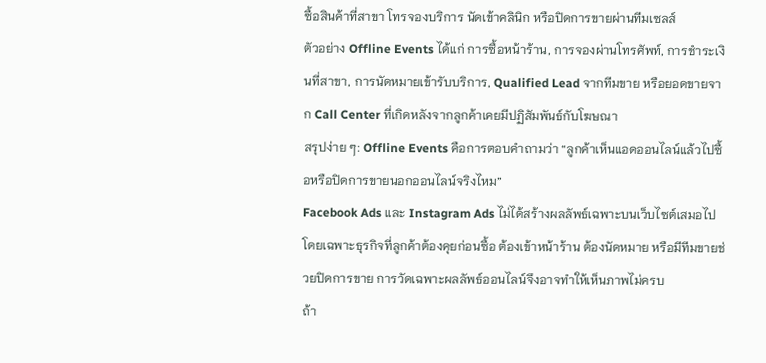ซื้อสินค้าที่สาขา โทรจองบริการ นัดเข้าคลินิก หรือปิดการขายผ่านทีมเซลส์
ตัวอย่าง Offline Events ได้แก่ การซื้อหน้าร้าน, การจองผ่านโทรศัพท์, การชำระเงินที่สาขา, การนัดหมายเข้ารับบริการ, Qualified Lead จากทีมขาย หรือยอดขายจาก Call Center ที่เกิดหลังจากลูกค้าเคยมีปฏิสัมพันธ์กับโฆษณา
สรุปง่าย ๆ: Offline Events คือการตอบคำถามว่า “ลูกค้าเห็นแอดออนไลน์แล้วไปซื้อหรือปิดการขายนอกออนไลน์จริงไหม”
Facebook Ads และ Instagram Ads ไม่ได้สร้างผลลัพธ์เฉพาะบนเว็บไซต์เสมอไป โดยเฉพาะธุรกิจที่ลูกค้าต้องคุยก่อนซื้อ ต้องเข้าหน้าร้าน ต้องนัดหมาย หรือมีทีมขายช่วยปิดการขาย การวัดเฉพาะผลลัพธ์ออนไลน์จึงอาจทำให้เห็นภาพไม่ครบ
ถ้า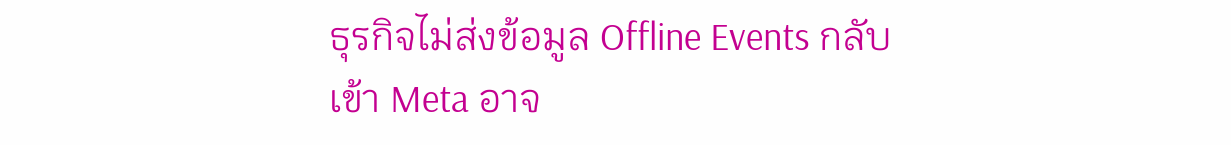ธุรกิจไม่ส่งข้อมูล Offline Events กลับเข้า Meta อาจ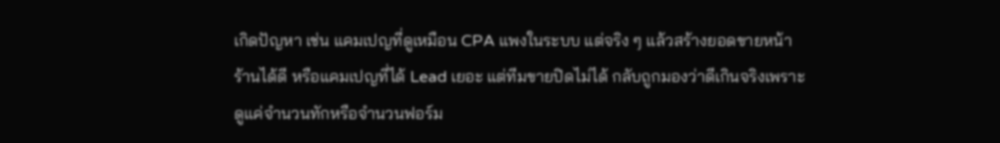เกิดปัญหา เช่น แคมเปญที่ดูเหมือน CPA แพงในระบบ แต่จริง ๆ แล้วสร้างยอดขายหน้าร้านได้ดี หรือแคมเปญที่ได้ Lead เยอะ แต่ทีมขายปิดไม่ได้ กลับถูกมองว่าดีเกินจริงเพราะดูแค่จำนวนทักหรือจำนวนฟอร์ม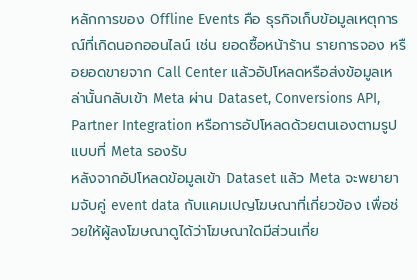หลักการของ Offline Events คือ ธุรกิจเก็บข้อมูลเหตุการณ์ที่เกิดนอกออนไลน์ เช่น ยอดซื้อหน้าร้าน รายการจอง หรือยอดขายจาก Call Center แล้วอัปโหลดหรือส่งข้อมูลเหล่านั้นกลับเข้า Meta ผ่าน Dataset, Conversions API, Partner Integration หรือการอัปโหลดด้วยตนเองตามรูปแบบที่ Meta รองรับ
หลังจากอัปโหลดข้อมูลเข้า Dataset แล้ว Meta จะพยายามจับคู่ event data กับแคมเปญโฆษณาที่เกี่ยวข้อง เพื่อช่วยให้ผู้ลงโฆษณาดูได้ว่าโฆษณาใดมีส่วนเกี่ย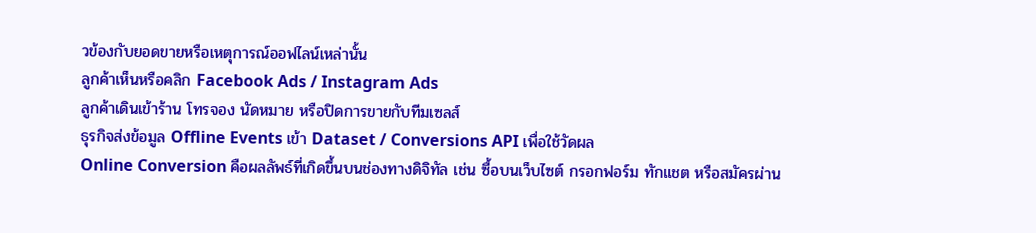วข้องกับยอดขายหรือเหตุการณ์ออฟไลน์เหล่านั้น
ลูกค้าเห็นหรือคลิก Facebook Ads / Instagram Ads
ลูกค้าเดินเข้าร้าน โทรจอง นัดหมาย หรือปิดการขายกับทีมเซลส์
ธุรกิจส่งข้อมูล Offline Events เข้า Dataset / Conversions API เพื่อใช้วัดผล
Online Conversion คือผลลัพธ์ที่เกิดขึ้นบนช่องทางดิจิทัล เช่น ซื้อบนเว็บไซต์ กรอกฟอร์ม ทักแชต หรือสมัครผ่าน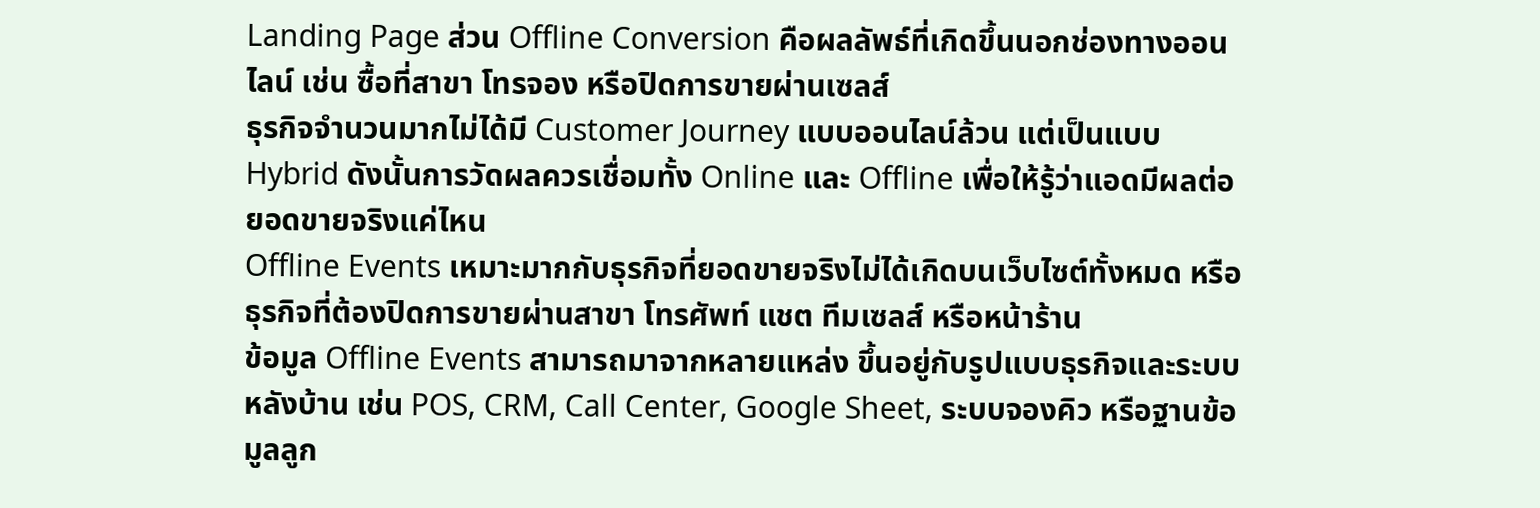Landing Page ส่วน Offline Conversion คือผลลัพธ์ที่เกิดขึ้นนอกช่องทางออนไลน์ เช่น ซื้อที่สาขา โทรจอง หรือปิดการขายผ่านเซลส์
ธุรกิจจำนวนมากไม่ได้มี Customer Journey แบบออนไลน์ล้วน แต่เป็นแบบ Hybrid ดังนั้นการวัดผลควรเชื่อมทั้ง Online และ Offline เพื่อให้รู้ว่าแอดมีผลต่อยอดขายจริงแค่ไหน
Offline Events เหมาะมากกับธุรกิจที่ยอดขายจริงไม่ได้เกิดบนเว็บไซต์ทั้งหมด หรือธุรกิจที่ต้องปิดการขายผ่านสาขา โทรศัพท์ แชต ทีมเซลส์ หรือหน้าร้าน
ข้อมูล Offline Events สามารถมาจากหลายแหล่ง ขึ้นอยู่กับรูปแบบธุรกิจและระบบหลังบ้าน เช่น POS, CRM, Call Center, Google Sheet, ระบบจองคิว หรือฐานข้อมูลลูก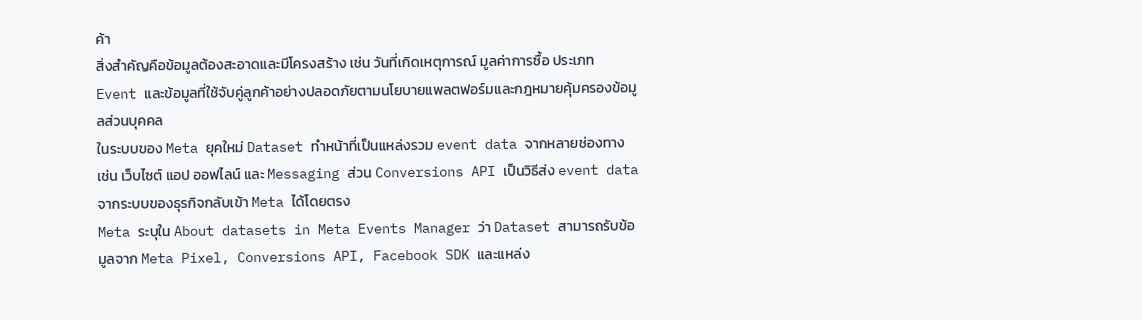ค้า
สิ่งสำคัญคือข้อมูลต้องสะอาดและมีโครงสร้าง เช่น วันที่เกิดเหตุการณ์ มูลค่าการซื้อ ประเภท Event และข้อมูลที่ใช้จับคู่ลูกค้าอย่างปลอดภัยตามนโยบายแพลตฟอร์มและกฎหมายคุ้มครองข้อมูลส่วนบุคคล
ในระบบของ Meta ยุคใหม่ Dataset ทำหน้าที่เป็นแหล่งรวม event data จากหลายช่องทาง เช่น เว็บไซต์ แอป ออฟไลน์ และ Messaging ส่วน Conversions API เป็นวิธีส่ง event data จากระบบของธุรกิจกลับเข้า Meta ได้โดยตรง
Meta ระบุใน About datasets in Meta Events Manager ว่า Dataset สามารถรับข้อมูลจาก Meta Pixel, Conversions API, Facebook SDK และแหล่ง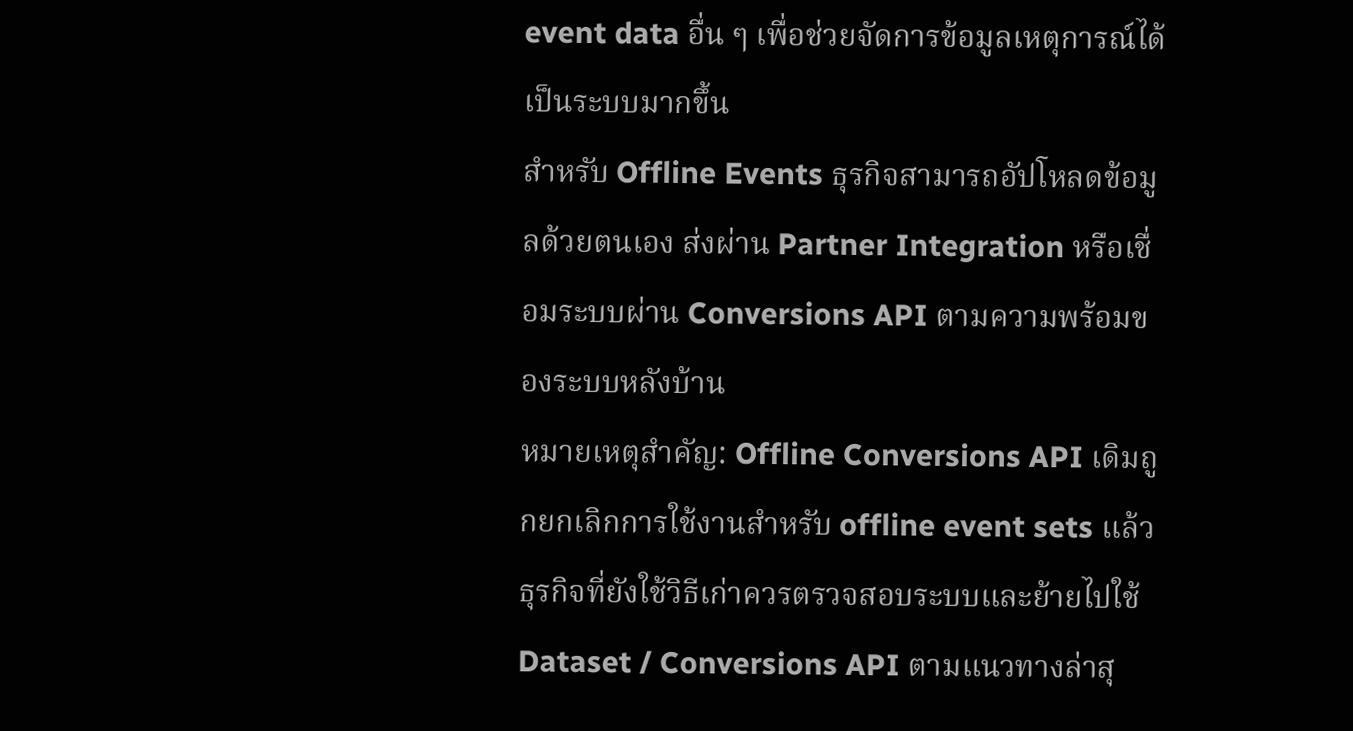event data อื่น ๆ เพื่อช่วยจัดการข้อมูลเหตุการณ์ได้เป็นระบบมากขึ้น
สำหรับ Offline Events ธุรกิจสามารถอัปโหลดข้อมูลด้วยตนเอง ส่งผ่าน Partner Integration หรือเชื่อมระบบผ่าน Conversions API ตามความพร้อมของระบบหลังบ้าน
หมายเหตุสำคัญ: Offline Conversions API เดิมถูกยกเลิกการใช้งานสำหรับ offline event sets แล้ว ธุรกิจที่ยังใช้วิธีเก่าควรตรวจสอบระบบและย้ายไปใช้ Dataset / Conversions API ตามแนวทางล่าสุ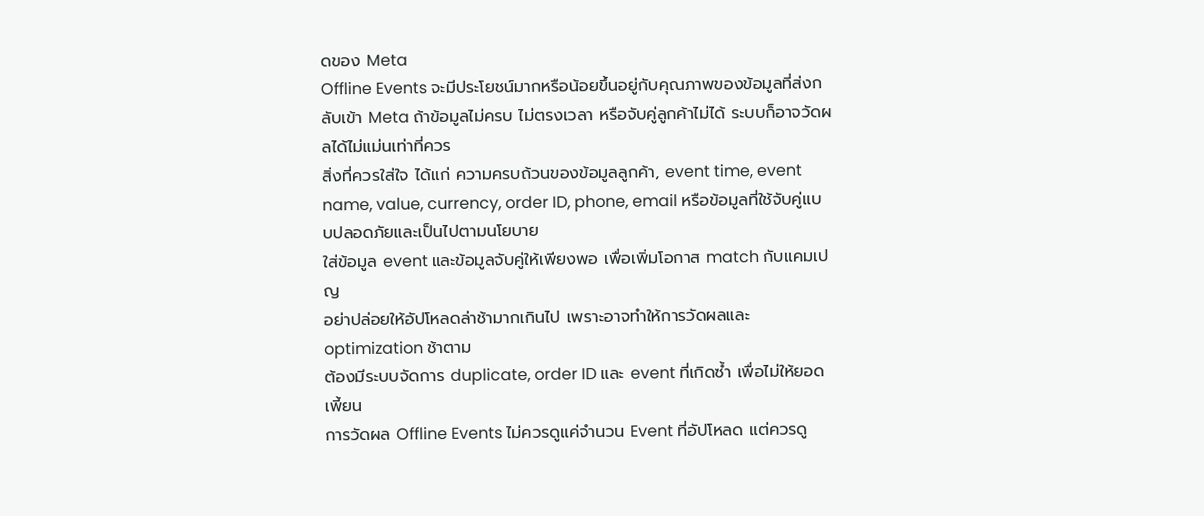ดของ Meta
Offline Events จะมีประโยชน์มากหรือน้อยขึ้นอยู่กับคุณภาพของข้อมูลที่ส่งกลับเข้า Meta ถ้าข้อมูลไม่ครบ ไม่ตรงเวลา หรือจับคู่ลูกค้าไม่ได้ ระบบก็อาจวัดผลได้ไม่แม่นเท่าที่ควร
สิ่งที่ควรใส่ใจ ได้แก่ ความครบถ้วนของข้อมูลลูกค้า, event time, event name, value, currency, order ID, phone, email หรือข้อมูลที่ใช้จับคู่แบบปลอดภัยและเป็นไปตามนโยบาย
ใส่ข้อมูล event และข้อมูลจับคู่ให้เพียงพอ เพื่อเพิ่มโอกาส match กับแคมเปญ
อย่าปล่อยให้อัปโหลดล่าช้ามากเกินไป เพราะอาจทำให้การวัดผลและ optimization ช้าตาม
ต้องมีระบบจัดการ duplicate, order ID และ event ที่เกิดซ้ำ เพื่อไม่ให้ยอดเพี้ยน
การวัดผล Offline Events ไม่ควรดูแค่จำนวน Event ที่อัปโหลด แต่ควรดู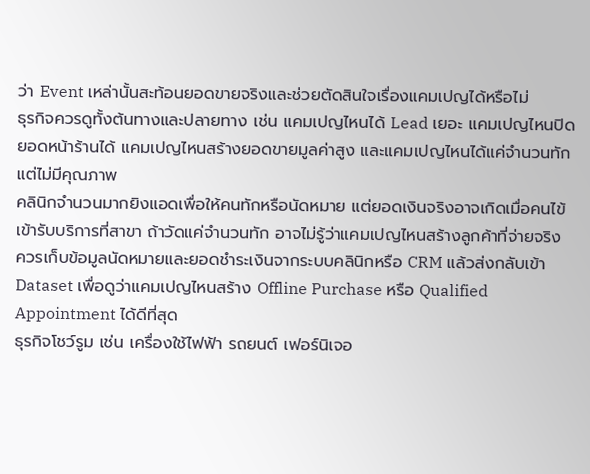ว่า Event เหล่านั้นสะท้อนยอดขายจริงและช่วยตัดสินใจเรื่องแคมเปญได้หรือไม่
ธุรกิจควรดูทั้งต้นทางและปลายทาง เช่น แคมเปญไหนได้ Lead เยอะ แคมเปญไหนปิดยอดหน้าร้านได้ แคมเปญไหนสร้างยอดขายมูลค่าสูง และแคมเปญไหนได้แค่จำนวนทักแต่ไม่มีคุณภาพ
คลินิกจำนวนมากยิงแอดเพื่อให้คนทักหรือนัดหมาย แต่ยอดเงินจริงอาจเกิดเมื่อคนไข้เข้ารับบริการที่สาขา ถ้าวัดแค่จำนวนทัก อาจไม่รู้ว่าแคมเปญไหนสร้างลูกค้าที่จ่ายจริง
ควรเก็บข้อมูลนัดหมายและยอดชำระเงินจากระบบคลินิกหรือ CRM แล้วส่งกลับเข้า Dataset เพื่อดูว่าแคมเปญไหนสร้าง Offline Purchase หรือ Qualified Appointment ได้ดีที่สุด
ธุรกิจโชว์รูม เช่น เครื่องใช้ไฟฟ้า รถยนต์ เฟอร์นิเจอ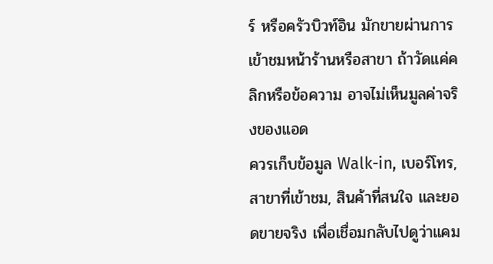ร์ หรือครัวบิวท์อิน มักขายผ่านการเข้าชมหน้าร้านหรือสาขา ถ้าวัดแค่คลิกหรือข้อความ อาจไม่เห็นมูลค่าจริงของแอด
ควรเก็บข้อมูล Walk-in, เบอร์โทร, สาขาที่เข้าชม, สินค้าที่สนใจ และยอดขายจริง เพื่อเชื่อมกลับไปดูว่าแคม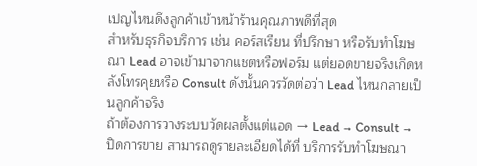เปญไหนดึงลูกค้าเข้าหน้าร้านคุณภาพดีที่สุด
สำหรับธุรกิจบริการ เช่น คอร์สเรียน ที่ปรึกษา หรือรับทำโฆษณา Lead อาจเข้ามาจากแชตหรือฟอร์ม แต่ยอดขายจริงเกิดหลังโทรคุยหรือ Consult ดังนั้นควรวัดต่อว่า Lead ไหนกลายเป็นลูกค้าจริง
ถ้าต้องการวางระบบวัดผลตั้งแต่แอด → Lead → Consult → ปิดการขาย สามารถดูรายละเอียดได้ที่ บริการรับทำโฆษณา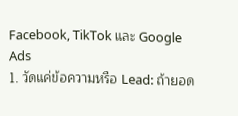Facebook, TikTok และ Google Ads
1. วัดแค่ข้อความหรือ Lead: ถ้ายอด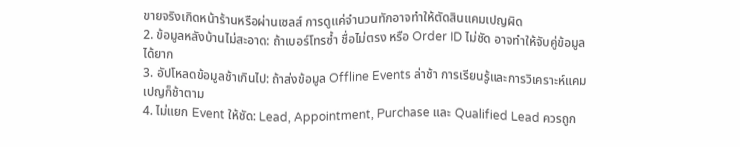ขายจริงเกิดหน้าร้านหรือผ่านเซลส์ การดูแค่จำนวนทักอาจทำให้ตัดสินแคมเปญผิด
2. ข้อมูลหลังบ้านไม่สะอาด: ถ้าเบอร์โทรซ้ำ ชื่อไม่ตรง หรือ Order ID ไม่ชัด อาจทำให้จับคู่ข้อมูลได้ยาก
3. อัปโหลดข้อมูลช้าเกินไป: ถ้าส่งข้อมูล Offline Events ล่าช้า การเรียนรู้และการวิเคราะห์แคมเปญก็ช้าตาม
4. ไม่แยก Event ให้ชัด: Lead, Appointment, Purchase และ Qualified Lead ควรถูก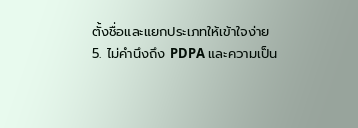ตั้งชื่อและแยกประเภทให้เข้าใจง่าย
5. ไม่คำนึงถึง PDPA และความเป็น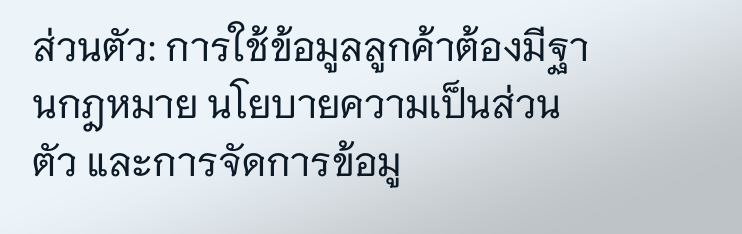ส่วนตัว: การใช้ข้อมูลลูกค้าต้องมีฐานกฎหมาย นโยบายความเป็นส่วนตัว และการจัดการข้อมู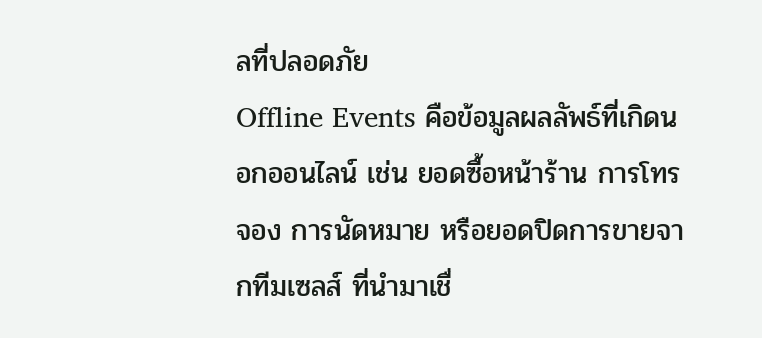ลที่ปลอดภัย
Offline Events คือข้อมูลผลลัพธ์ที่เกิดนอกออนไลน์ เช่น ยอดซื้อหน้าร้าน การโทรจอง การนัดหมาย หรือยอดปิดการขายจากทีมเซลส์ ที่นำมาเชื่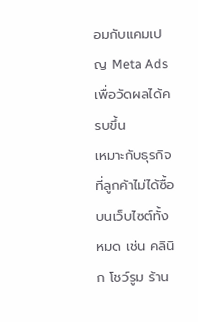อมกับแคมเปญ Meta Ads เพื่อวัดผลได้ครบขึ้น
เหมาะกับธุรกิจที่ลูกค้าไม่ได้ซื้อบนเว็บไซต์ทั้งหมด เช่น คลินิก โชว์รูม ร้าน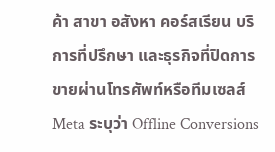ค้า สาขา อสังหา คอร์สเรียน บริการที่ปรึกษา และธุรกิจที่ปิดการขายผ่านโทรศัพท์หรือทีมเซลส์
Meta ระบุว่า Offline Conversions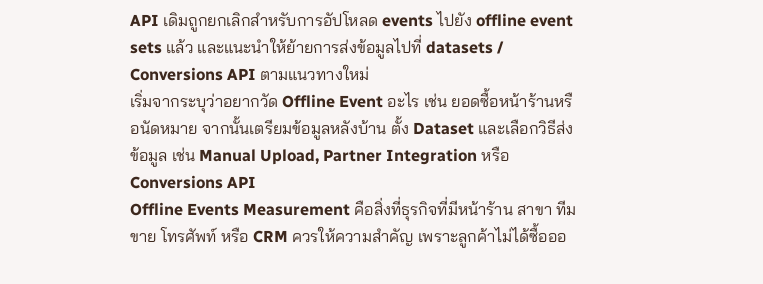API เดิมถูกยกเลิกสำหรับการอัปโหลด events ไปยัง offline event sets แล้ว และแนะนำให้ย้ายการส่งข้อมูลไปที่ datasets / Conversions API ตามแนวทางใหม่
เริ่มจากระบุว่าอยากวัด Offline Event อะไร เช่น ยอดซื้อหน้าร้านหรือนัดหมาย จากนั้นเตรียมข้อมูลหลังบ้าน ตั้ง Dataset และเลือกวิธีส่งข้อมูล เช่น Manual Upload, Partner Integration หรือ Conversions API
Offline Events Measurement คือสิ่งที่ธุรกิจที่มีหน้าร้าน สาขา ทีมขาย โทรศัพท์ หรือ CRM ควรให้ความสำคัญ เพราะลูกค้าไม่ได้ซื้อออ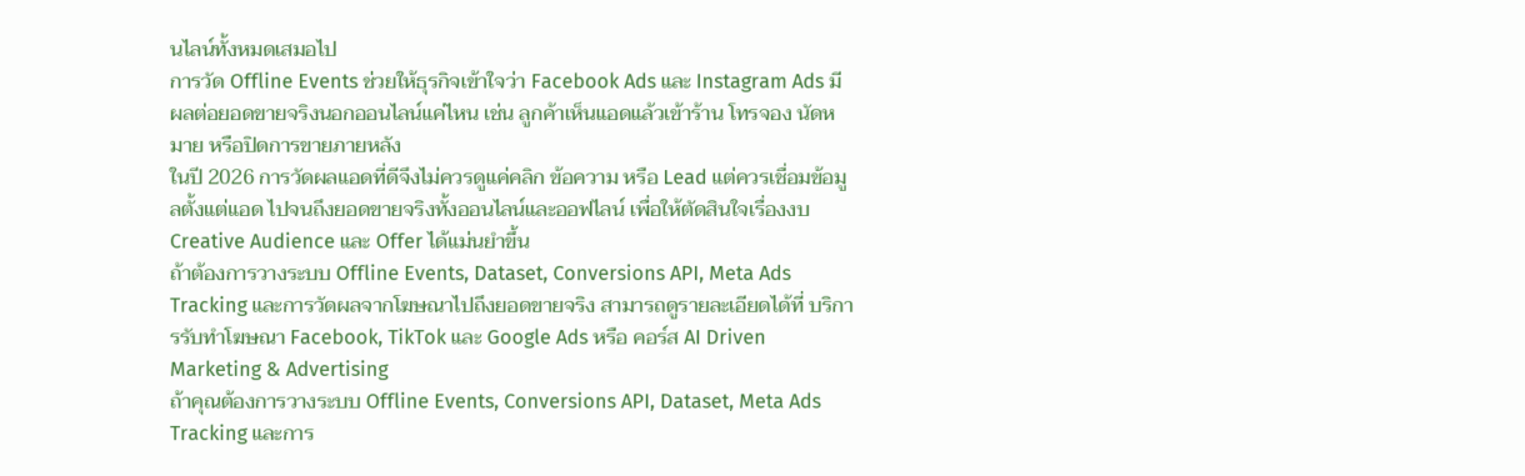นไลน์ทั้งหมดเสมอไป
การวัด Offline Events ช่วยให้ธุรกิจเข้าใจว่า Facebook Ads และ Instagram Ads มีผลต่อยอดขายจริงนอกออนไลน์แค่ไหน เช่น ลูกค้าเห็นแอดแล้วเข้าร้าน โทรจอง นัดหมาย หรือปิดการขายภายหลัง
ในปี 2026 การวัดผลแอดที่ดีจึงไม่ควรดูแค่คลิก ข้อความ หรือ Lead แต่ควรเชื่อมข้อมูลตั้งแต่แอด ไปจนถึงยอดขายจริงทั้งออนไลน์และออฟไลน์ เพื่อให้ตัดสินใจเรื่องงบ Creative Audience และ Offer ได้แม่นยำขึ้น
ถ้าต้องการวางระบบ Offline Events, Dataset, Conversions API, Meta Ads Tracking และการวัดผลจากโฆษณาไปถึงยอดขายจริง สามารถดูรายละเอียดได้ที่ บริการรับทำโฆษณา Facebook, TikTok และ Google Ads หรือ คอร์ส AI Driven Marketing & Advertising
ถ้าคุณต้องการวางระบบ Offline Events, Conversions API, Dataset, Meta Ads Tracking และการ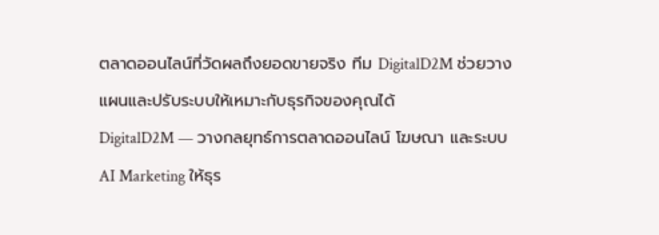ตลาดออนไลน์ที่วัดผลถึงยอดขายจริง ทีม DigitalD2M ช่วยวางแผนและปรับระบบให้เหมาะกับธุรกิจของคุณได้
DigitalD2M — วางกลยุทธ์การตลาดออนไลน์ โฆษณา และระบบ AI Marketing ให้ธุร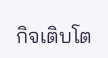กิจเติบโต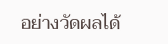อย่างวัดผลได้